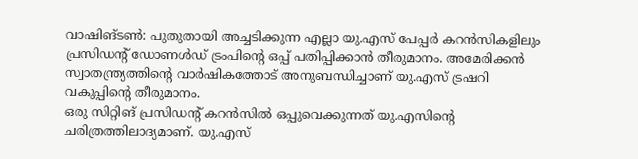വാഷിങ്ടൺ: പുതുതായി അച്ചടിക്കുന്ന എല്ലാ യു.എസ് പേപ്പർ കറൻസികളിലും പ്രസിഡന്റ് ഡോണൾഡ് ട്രംപിന്റെ ഒപ്പ് പതിപ്പിക്കാൻ തീരുമാനം. അമേരിക്കൻ സ്വാതന്ത്ര്യത്തിന്റെ വാർഷികത്തോട് അനുബന്ധിച്ചാണ് യു.എസ് ട്രഷറി വകുപ്പിന്റെ തീരുമാനം.
ഒരു സിറ്റിങ് പ്രസിഡന്റ് കറൻസിൽ ഒപ്പുവെക്കുന്നത് യു.എസിന്റെ ചരിത്രത്തിലാദ്യമാണ്. യു.എസ്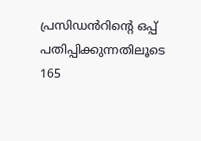പ്രസിഡൻറിന്റെ ഒപ്പ് പതിപ്പിക്കുന്നതിലൂടെ 165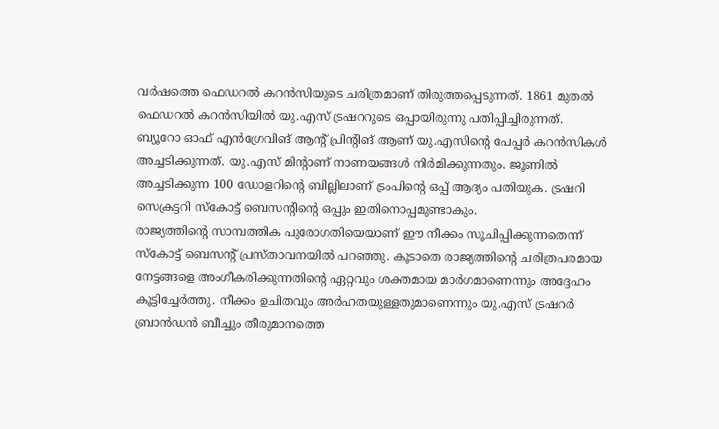വർഷത്തെ ഫെഡറൽ കറൻസിയുടെ ചരിത്രമാണ് തിരുത്തപ്പെടുന്നത്. 1861 മുതൽ ഫെഡറൽ കറൻസിയിൽ യു.എസ് ട്രഷററുടെ ഒപ്പായിരുന്നു പതിപ്പിച്ചിരുന്നത്.
ബ്യൂറോ ഓഫ് എൻഗ്രേവിങ് ആന്റ് പ്രിന്റിങ് ആണ് യു.എസിന്റെ പേപ്പർ കറൻസികൾ അച്ചടിക്കുന്നത്. യു.എസ് മിന്റാണ് നാണയങ്ങൾ നിർമിക്കുന്നതും. ജൂണിൽ അച്ചടിക്കുന്ന 100 ഡോളറിന്റെ ബില്ലിലാണ് ട്രംപിന്റെ ഒപ്പ് ആദ്യം പതിയുക. ട്രഷറി സെക്രട്ടറി സ്കോട്ട് ബെസന്റിന്റെ ഒപ്പും ഇതിനൊപ്പമുണ്ടാകും.
രാജ്യത്തിന്റെ സാമ്പത്തിക പുരോഗതിയെയാണ് ഈ നീക്കം സൂചിപ്പിക്കുന്നതെന്ന് സ്കോട്ട് ബെസന്റ് പ്രസ്താവനയിൽ പറഞ്ഞു. കൂടാതെ രാജ്യത്തിന്റെ ചരിത്രപരമായ നേട്ടങ്ങളെ അംഗീകരിക്കുന്നതിന്റെ ഏറ്റവും ശക്തമായ മാർഗമാണെന്നും അദ്ദേഹം കൂട്ടിച്ചേർത്തു. നീക്കം ഉചിതവും അർഹതയുള്ളതുമാണെന്നും യു.എസ് ട്രഷറർ ബ്രാൻഡൻ ബീച്ചും തീരുമാനത്തെ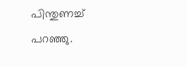പിന്തുണച്ച് പറഞ്ഞു.